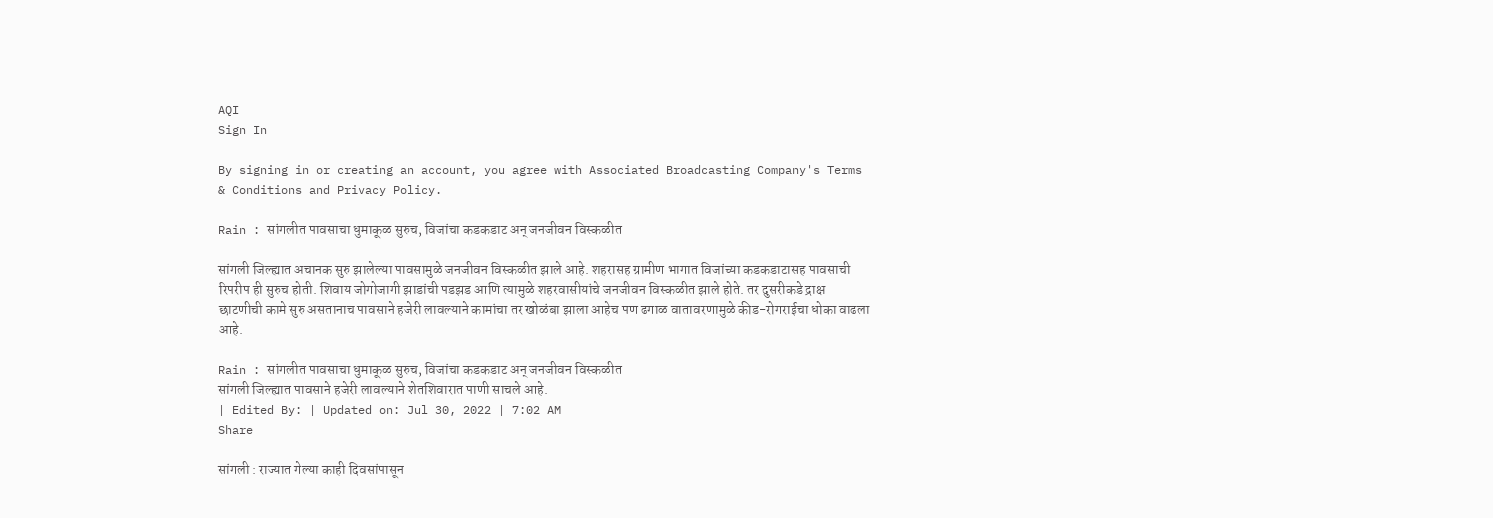AQI
Sign In

By signing in or creating an account, you agree with Associated Broadcasting Company's Terms & Conditions and Privacy Policy.

Rain : सांगलीत पावसाचा धुमाकूळ सुरुच, विजांचा कडकडाट अन् जनजीवन विस्कळीत

सांगली जिल्ह्यात अचानक सुरु झालेल्या पावसामुळे जनजीवन विस्कळीत झाले आहे. शहरासह ग्रामीण भागात विजांच्या कडकडाटासह पावसाची रिपरीप ही सुरुच होती. शिवाय जोगोजागी झाडांची पडझड आणि त्यामुळे शहरवासीयांचे जनजीवन विस्कळीत झाले होते. तर दुसरीकडे द्राक्ष छाटणीची कामे सुरु असतानाच पावसाने हजेरी लावल्याने कामांचा तर खोळंबा झाला आहेच पण ढगाळ वातावरणामुळे कीड-रोगराईचा धोका वाढला आहे.

Rain : सांगलीत पावसाचा धुमाकूळ सुरुच, विजांचा कडकडाट अन् जनजीवन विस्कळीत
सांगली जिल्ह्यात पावसाने हजेरी लावल्याने शेतशिवारात पाणी साचले आहे.
| Edited By: | Updated on: Jul 30, 2022 | 7:02 AM
Share

सांगली : राज्यात गेल्या काही दिवसांपासून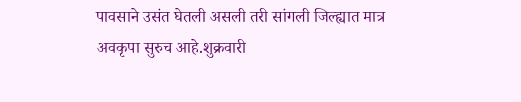पावसाने उसंत घेतली असली तरी सांगली जिल्ह्यात मात्र अवकृपा सुरुच आहे.शुक्रवारी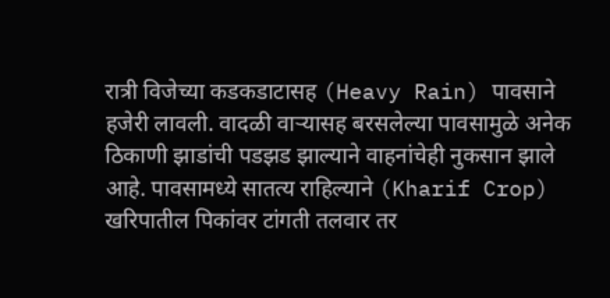रात्री विजेच्या कडकडाटासह (Heavy Rain) पावसाने हजेरी लावली. वादळी वाऱ्यासह बरसलेल्या पावसामुळे अनेक ठिकाणी झाडांची पडझड झाल्याने वाहनांचेही नुकसान झाले आहे. पावसामध्ये सातत्य राहिल्याने (Kharif Crop) खरिपातील पिकांवर टांगती तलवार तर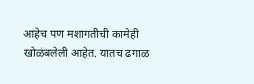आहेच पण मशागतीची कामेही खोळंबलेली आहेत. यातच ढगाळ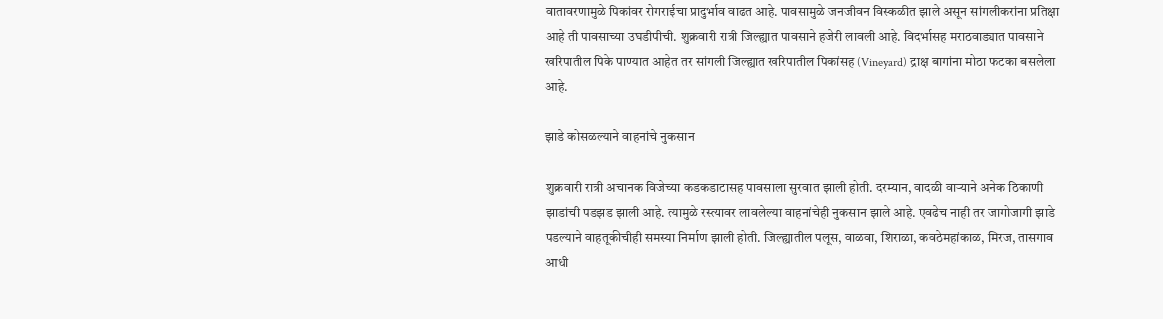वातावरणामुळे पिकांवर रोगराईचा प्रादुर्भाव वाढत आहे. पावसामुळे जनजीवन विस्कळीत झाले असून सांगलीकरांना प्रतिक्षा आहे ती पावसाच्या उघडीपीची. शुक्रवारी रात्री जिल्ह्यात पावसाने हजेरी लावली आहे. विदर्भासह मराठवाड्यात पावसाने खरिपातील पिके पाण्यात आहेत तर सांगली जिल्ह्यात खरिपातील पिकांसह (Vineyard) द्राक्ष बागांना मोठा फटका बसलेला आहे.

झाडे कोसळल्याने वाहनांचे नुकसान

शुक्रवारी रात्री अचानक विजेच्या कडकडाटासह पावसाला सुरवात झाली होती. दरम्यान, वादळी वाऱ्याने अनेक ठिकाणी झाडांची पडझड झाली आहे. त्यामुळे रस्त्यावर लावलेल्या वाहनांचेही नुकसान झाले आहे. एवढेच नाही तर जागोजागी झाडे पडल्याने वाहतूकीचीही समस्या निर्माण झाली होती. जिल्ह्यातील पलूस, वाळवा, शिराळा, कवठेमहांकाळ, मिरज, तासगाव आधी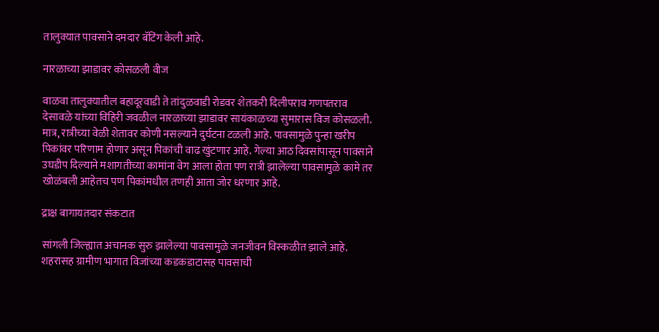तालुक्यात पावसाने दमदार बॅटिंग केली आहे.

नारळाच्या झाडावर कोसळली वीज

वाळवा तालुक्यातील बहादूरवाडी ते तांदुळवाडी रोडवर शेतकरी दिलीपराव गणपतराव देसावळे यांच्या विहिरी जवळील नारळाच्या झाडावर सायंकाळच्या सुमारास विज कोसळली. मात्र, रात्रीच्या वेळी शेतावर कोणी नसल्याने दुर्घटना टळली आहे. पावसामुळे पुन्हा खरीप पिकांवर परिणाम होणार असून पिकांची वाढ खुंटणार आहे. गेल्या आठ दिवसांपासून पावसाने उघडीप दिल्याने मशागतीच्या कामांना वेग आला होता पण रात्री झालेल्या पावसामुळे कामे तर खोळंबली आहेतच पण पिकांमधील तणही आता जोर धरणार आहे.

द्राक्ष बागायतदार संकटात

सांगली जिल्ह्यात अचानक सुरु झालेल्या पावसामुळे जनजीवन विस्कळीत झाले आहे. शहरासह ग्रामीण भागात विजांच्या कडकडाटासह पावसाची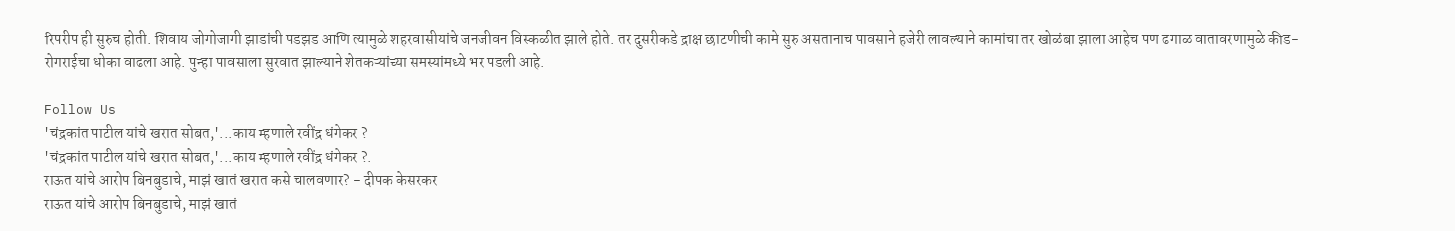रिपरीप ही सुरुच होती. शिवाय जोगोजागी झाडांची पडझड आणि त्यामुळे शहरवासीयांचे जनजीवन विस्कळीत झाले होते. तर दुसरीकडे द्राक्ष छाटणीची कामे सुरु असतानाच पावसाने हजेरी लावल्याने कामांचा तर खोळंबा झाला आहेच पण ढगाळ वातावरणामुळे कीड-रोगराईचा धोका वाढला आहे. पुन्हा पावसाला सुरवात झाल्याने शेतकऱ्यांच्या समस्यांमध्ये भर पडली आहे.

Follow Us
'चंद्रकांत पाटील यांचे खरात सोबत,'...काय म्हणाले रवींद्र धंगेकर ?
'चंद्रकांत पाटील यांचे खरात सोबत,'...काय म्हणाले रवींद्र धंगेकर ?.
राऊत यांचे आरोप बिनबुडाचे, माझं खातं खरात कसे चालवणार? - दीपक केसरकर
राऊत यांचे आरोप बिनबुडाचे, माझं खातं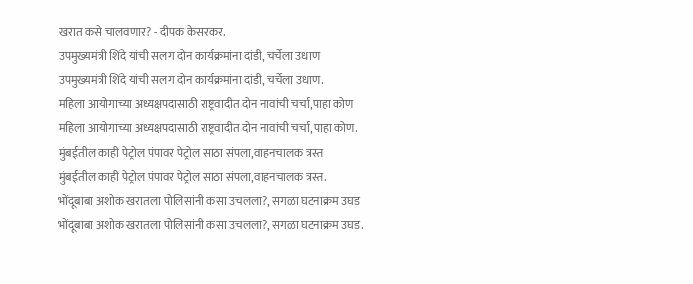खरात कसे चालवणार? - दीपक केसरकर.
उपमुख्यमंत्री शिंदे यांची सलग दोन कार्यक्रमांना दांडी, चर्चेला उधाण
उपमुख्यमंत्री शिंदे यांची सलग दोन कार्यक्रमांना दांडी, चर्चेला उधाण.
महिला आयोगाच्या अध्यक्षपदासाठी राष्ट्रवादीत दोन नावांची चर्चा,पाहा कोण
महिला आयोगाच्या अध्यक्षपदासाठी राष्ट्रवादीत दोन नावांची चर्चा,पाहा कोण.
मुंबईतील काही पेट्रोल पंपावर पेट्रोल साठा संपला,वाहनचालक त्रस्त
मुंबईतील काही पेट्रोल पंपावर पेट्रोल साठा संपला,वाहनचालक त्रस्त.
भोंदूबाबा अशोक खरातला पोलिसांनी कसा उचलला?, सगळा घटनाक्रम उघड
भोंदूबाबा अशोक खरातला पोलिसांनी कसा उचलला?, सगळा घटनाक्रम उघड.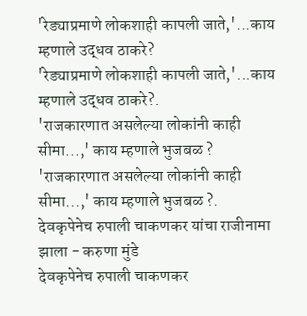'रेड्याप्रमाणे लोकशाही कापली जाते,'...काय म्हणाले उद्धव ठाकरे?
'रेड्याप्रमाणे लोकशाही कापली जाते,'...काय म्हणाले उद्धव ठाकरे?.
'राजकारणात असलेल्या लोकांनी काही सीमा...,' काय म्हणाले भुजबळ ?
'राजकारणात असलेल्या लोकांनी काही सीमा...,' काय म्हणाले भुजबळ ?.
देवकृपेनेच रुपाली चाकणकर यांचा राजीनामा झाला - करुणा मुंडे
देवकृपेनेच रुपाली चाकणकर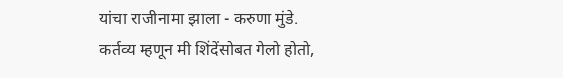यांचा राजीनामा झाला - करुणा मुंडे.
कर्तव्य म्हणून मी शिंदेंसोबत गेलो होतो,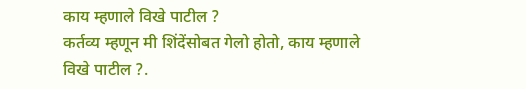काय म्हणाले विखे पाटील ?
कर्तव्य म्हणून मी शिंदेंसोबत गेलो होतो, काय म्हणाले विखे पाटील ?.